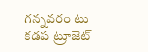గన్నవరం టు కడప ట్రూజెట్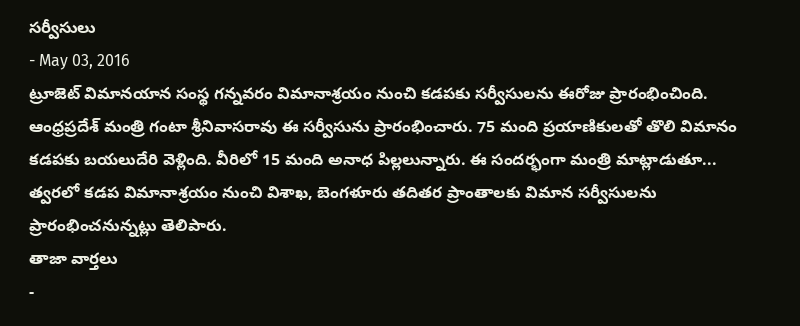సర్వీసులు
- May 03, 2016
ట్రూజెట్ విమానయాన సంస్థ గన్నవరం విమానాశ్రయం నుంచి కడపకు సర్వీసులను ఈరోజు ప్రారంభించింది. ఆంధ్రప్రదేశ్ మంత్రి గంటా శ్రీనివాసరావు ఈ సర్వీసును ప్రారంభించారు. 75 మంది ప్రయాణికులతో తొలి విమానం కడపకు బయలుదేరి వెళ్లింది. వీరిలో 15 మంది అనాధ పిల్లలున్నారు. ఈ సందర్భంగా మంత్రి మాట్లాడుతూ... త్వరలో కడప విమానాశ్రయం నుంచి విశాఖ, బెంగళూరు తదితర ప్రాంతాలకు విమాన సర్వీసులను ప్రారంభించనున్నట్లు తెలిపారు.
తాజా వార్తలు
-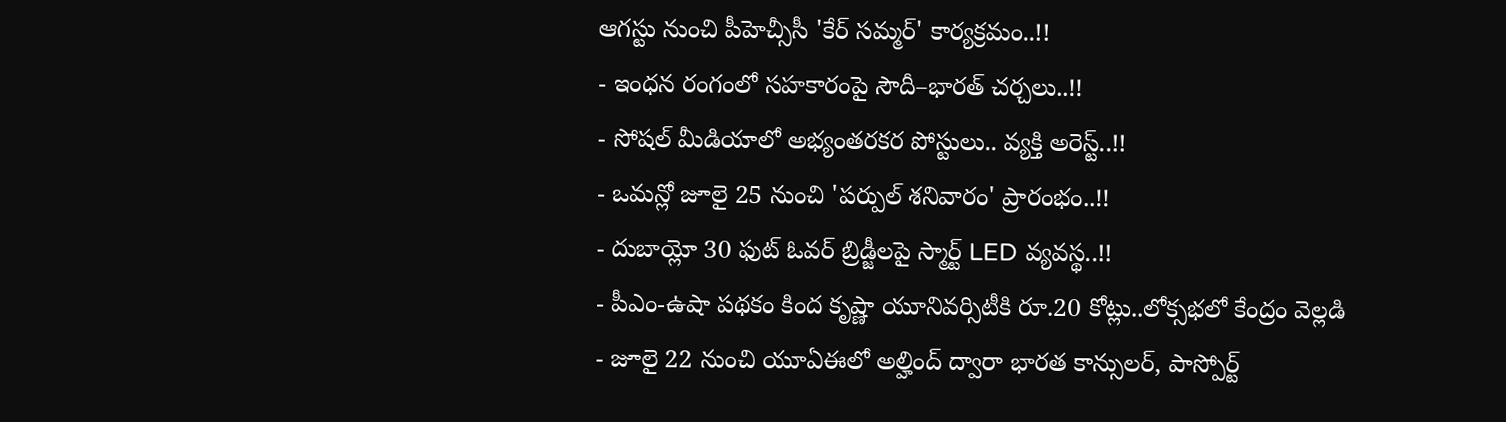ఆగస్టు నుంచి పీహెచ్సీసీ 'కేర్ సమ్మర్' కార్యక్రమం..!!
- ఇంధన రంగంలో సహకారంపై సౌదీ–భారత్ చర్చలు..!!
- సోషల్ మీడియాలో అభ్యంతరకర పోస్టులు.. వ్యక్తి అరెస్ట్..!!
- ఒమన్లో జూలై 25 నుంచి 'పర్పుల్ శనివారం' ప్రారంభం..!!
- దుబాయ్లో 30 ఫుట్ ఓవర్ బ్రిడ్జీలపై స్మార్ట్ LED వ్యవస్థ..!!
- పీఎం-ఉషా పథకం కింద కృష్ణా యూనివర్సిటీకి రూ.20 కోట్లు..లోక్సభలో కేంద్రం వెల్లడి
- జూలై 22 నుంచి యూఏఈలో అల్హింద్ ద్వారా భారత కాన్సులర్, పాస్పోర్ట్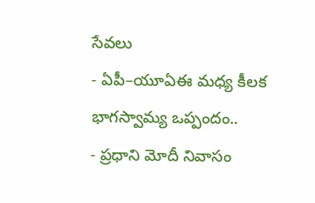సేవలు
- ఏపీ–యూఏఈ మధ్య కీలక భాగస్వామ్య ఒప్పందం..
- ప్రధాని మోదీ నివాసం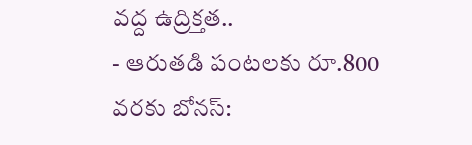వద్ద ఉద్రిక్తత..
- ఆరుతడి పంటలకు రూ.800 వరకు బోనస్: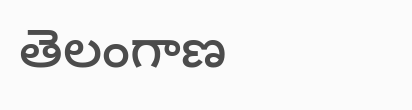తెలంగాణ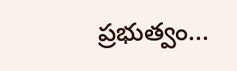ప్రభుత్వం...